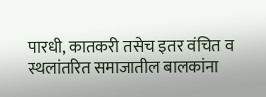पारधी, कातकरी तसेच इतर वंचित व स्थलांतरित समाजातील बालकांना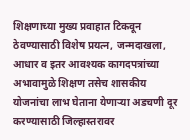शिक्षणाच्या मुख्य प्रवाहात टिकवून ठेवण्यासाठी विशेष प्रयत्न, जन्मदाखला, आधार व इतर आवश्यक कागदपत्रांच्या अभावामुळे शिक्षण तसेच शासकीय योजनांचा लाभ घेताना येणाऱ्या अडचणी दूर करण्यासाठी जिल्हास्तरावर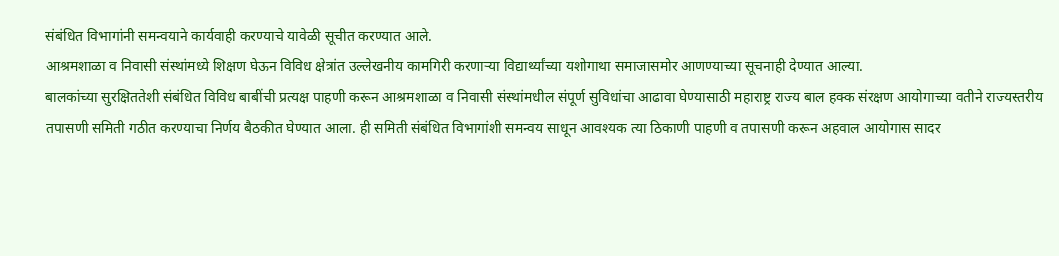संबंधित विभागांनी समन्वयाने कार्यवाही करण्याचे यावेळी सूचीत करण्यात आले.
आश्रमशाळा व निवासी संस्थांमध्ये शिक्षण घेऊन विविध क्षेत्रांत उल्लेखनीय कामगिरी करणाऱ्या विद्यार्थ्यांच्या यशोगाथा समाजासमोर आणण्याच्या सूचनाही देण्यात आल्या.
बालकांच्या सुरक्षिततेशी संबंधित विविध बाबींची प्रत्यक्ष पाहणी करून आश्रमशाळा व निवासी संस्थांमधील संपूर्ण सुविधांचा आढावा घेण्यासाठी महाराष्ट्र राज्य बाल हक्क संरक्षण आयोगाच्या वतीने राज्यस्तरीय तपासणी समिती गठीत करण्याचा निर्णय बैठकीत घेण्यात आला. ही समिती संबंधित विभागांशी समन्वय साधून आवश्यक त्या ठिकाणी पाहणी व तपासणी करून अहवाल आयोगास सादर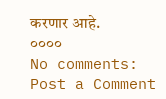करणार आहे.
००००
No comments:
Post a Comment